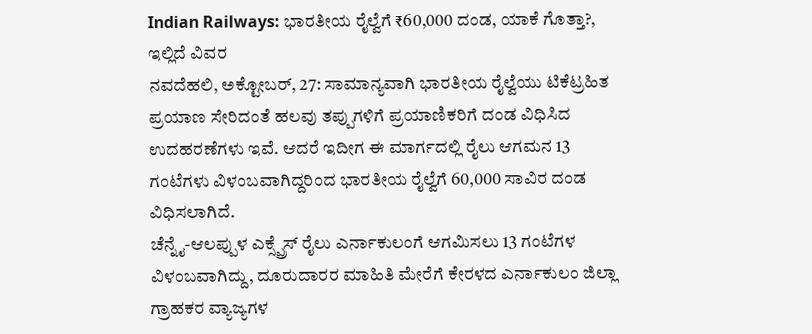Indian Railways: ಭಾರತೀಯ ರೈಲ್ವೆಗೆ ₹60,000 ದಂಡ, ಯಾಕೆ ಗೊತ್ತಾ?, ಇಲ್ಲಿದೆ ವಿವರ
ನವದೆಹಲಿ, ಅಕ್ಟೋಬರ್, 27: ಸಾಮಾನ್ಯವಾಗಿ ಭಾರತೀಯ ರೈಲ್ವೆಯು ಟಿಕೆಟ್ರಹಿತ ಪ್ರಯಾಣ ಸೇರಿದಂತೆ ಹಲವು ತಪ್ಪುಗಳಿಗೆ ಪ್ರಯಾಣಿಕರಿಗೆ ದಂಡ ವಿಧಿಸಿದ ಉದಹರಣೆಗಳು ಇವೆ. ಆದರೆ ಇದೀಗ ಈ ಮಾರ್ಗದಲ್ಲಿ ರೈಲು ಆಗಮನ 13 ಗಂಟೆಗಳು ವಿಳಂಬವಾಗಿದ್ದರಿಂದ ಭಾರತೀಯ ರೈಲ್ವೆಗೆ 60,000 ಸಾವಿರ ದಂಡ ವಿಧಿಸಲಾಗಿದೆ.
ಚೆನ್ನೈ-ಆಲಪ್ಪುಳ ಎಕ್ಸ್ಪ್ರೆಸ್ ರೈಲು ಎರ್ನಾಕುಲಂಗೆ ಆಗಮಿಸಲು 13 ಗಂಟೆಗಳ ವಿಳಂಬವಾಗಿದ್ದು, ದೂರುದಾರರ ಮಾಹಿತಿ ಮೇರೆಗೆ ಕೇರಳದ ಎರ್ನಾಕುಲಂ ಜಿಲ್ಲಾ ಗ್ರಾಹಕರ ವ್ಯಾಜ್ಯಗಳ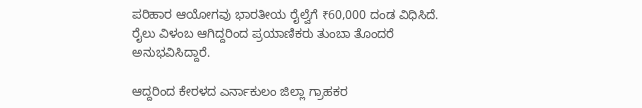ಪರಿಹಾರ ಆಯೋಗವು ಭಾರತೀಯ ರೈಲ್ವೆಗೆ ₹60,000 ದಂಡ ವಿಧಿಸಿದೆ. ರೈಲು ವಿಳಂಬ ಆಗಿದ್ದರಿಂದ ಪ್ರಯಾಣಿಕರು ತುಂಬಾ ತೊಂದರೆ ಅನುಭವಿಸಿದ್ದಾರೆ.

ಆದ್ದರಿಂದ ಕೇರಳದ ಎರ್ನಾಕುಲಂ ಜಿಲ್ಲಾ ಗ್ರಾಹಕರ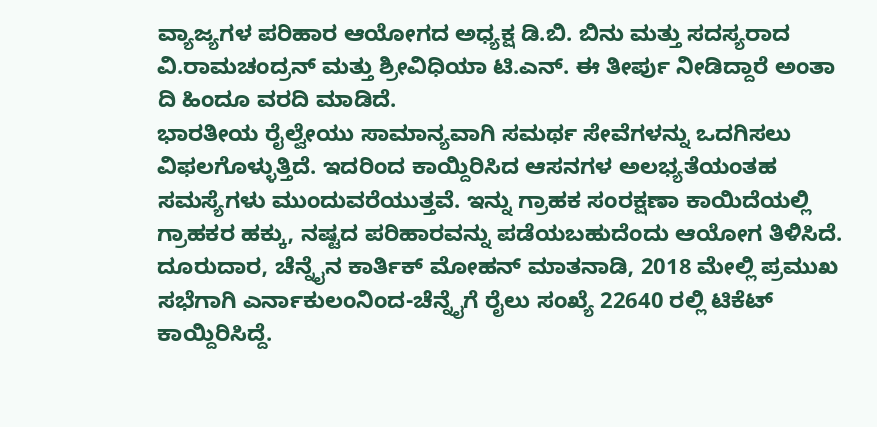ವ್ಯಾಜ್ಯಗಳ ಪರಿಹಾರ ಆಯೋಗದ ಅಧ್ಯಕ್ಷ ಡಿ.ಬಿ. ಬಿನು ಮತ್ತು ಸದಸ್ಯರಾದ ವಿ.ರಾಮಚಂದ್ರನ್ ಮತ್ತು ಶ್ರೀವಿಧಿಯಾ ಟಿ.ಎನ್. ಈ ತೀರ್ಪು ನೀಡಿದ್ದಾರೆ ಅಂತಾ ದಿ ಹಿಂದೂ ವರದಿ ಮಾಡಿದೆ.
ಭಾರತೀಯ ರೈಲ್ವೇಯು ಸಾಮಾನ್ಯವಾಗಿ ಸಮರ್ಥ ಸೇವೆಗಳನ್ನು ಒದಗಿಸಲು ವಿಫಲಗೊಳ್ಳುತ್ತಿದೆ. ಇದರಿಂದ ಕಾಯ್ದಿರಿಸಿದ ಆಸನಗಳ ಅಲಭ್ಯತೆಯಂತಹ ಸಮಸ್ಯೆಗಳು ಮುಂದುವರೆಯುತ್ತವೆ. ಇನ್ನು ಗ್ರಾಹಕ ಸಂರಕ್ಷಣಾ ಕಾಯಿದೆಯಲ್ಲಿ ಗ್ರಾಹಕರ ಹಕ್ಕು, ನಷ್ಟದ ಪರಿಹಾರವನ್ನು ಪಡೆಯಬಹುದೆಂದು ಆಯೋಗ ತಿಳಿಸಿದೆ.
ದೂರುದಾರ, ಚೆನ್ನೈನ ಕಾರ್ತಿಕ್ ಮೋಹನ್ ಮಾತನಾಡಿ, 2018 ಮೇಲ್ಲಿ ಪ್ರಮುಖ ಸಭೆಗಾಗಿ ಎರ್ನಾಕುಲಂನಿಂದ-ಚೆನ್ನೈಗೆ ರೈಲು ಸಂಖ್ಯೆ 22640 ರಲ್ಲಿ ಟಿಕೆಟ್ ಕಾಯ್ದಿರಿಸಿದ್ದೆ.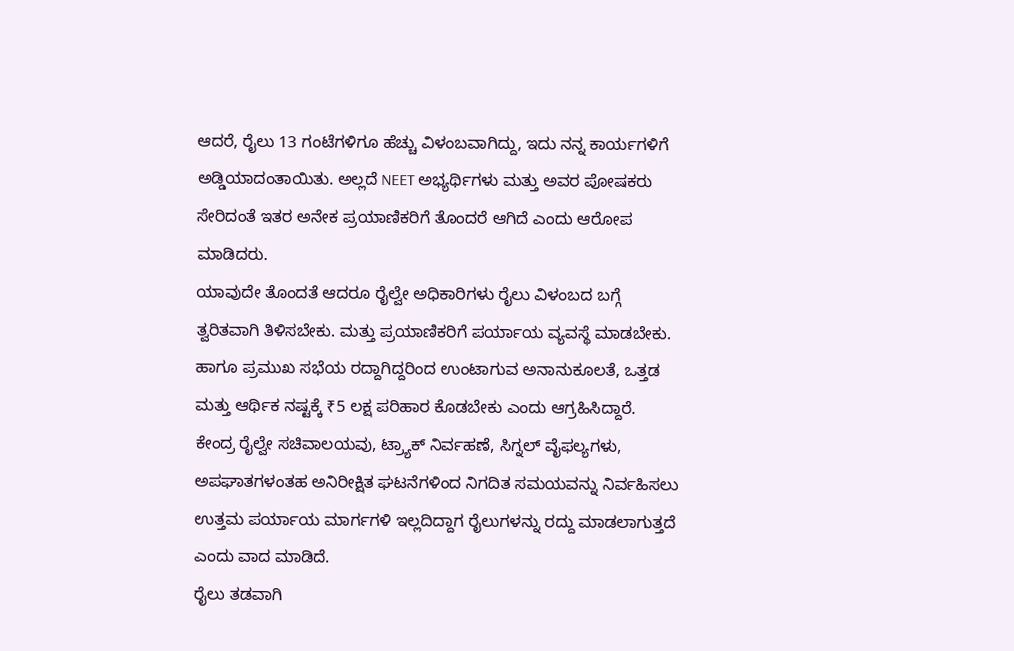ಆದರೆ, ರೈಲು 13 ಗಂಟೆಗಳಿಗೂ ಹೆಚ್ಚು ವಿಳಂಬವಾಗಿದ್ದು, ಇದು ನನ್ನ ಕಾರ್ಯಗಳಿಗೆ ಅಡ್ಡಿಯಾದಂತಾಯಿತು. ಅಲ್ಲದೆ NEET ಅಭ್ಯರ್ಥಿಗಳು ಮತ್ತು ಅವರ ಪೋಷಕರು ಸೇರಿದಂತೆ ಇತರ ಅನೇಕ ಪ್ರಯಾಣಿಕರಿಗೆ ತೊಂದರೆ ಆಗಿದೆ ಎಂದು ಆರೋಪ ಮಾಡಿದರು.
ಯಾವುದೇ ತೊಂದತೆ ಆದರೂ ರೈಲ್ವೇ ಅಧಿಕಾರಿಗಳು ರೈಲು ವಿಳಂಬದ ಬಗ್ಗೆ ತ್ವರಿತವಾಗಿ ತಿಳಿಸಬೇಕು. ಮತ್ತು ಪ್ರಯಾಣಿಕರಿಗೆ ಪರ್ಯಾಯ ವ್ಯವಸ್ಥೆ ಮಾಡಬೇಕು. ಹಾಗೂ ಪ್ರಮುಖ ಸಭೆಯ ರದ್ದಾಗಿದ್ದರಿಂದ ಉಂಟಾಗುವ ಅನಾನುಕೂಲತೆ, ಒತ್ತಡ ಮತ್ತು ಆರ್ಥಿಕ ನಷ್ಟಕ್ಕೆ ₹5 ಲಕ್ಷ ಪರಿಹಾರ ಕೊಡಬೇಕು ಎಂದು ಆಗ್ರಹಿಸಿದ್ದಾರೆ.
ಕೇಂದ್ರ ರೈಲ್ವೇ ಸಚಿವಾಲಯವು, ಟ್ರ್ಯಾಕ್ ನಿರ್ವಹಣೆ, ಸಿಗ್ನಲ್ ವೈಫಲ್ಯಗಳು, ಅಪಘಾತಗಳಂತಹ ಅನಿರೀಕ್ಷಿತ ಘಟನೆಗಳಿಂದ ನಿಗದಿತ ಸಮಯವನ್ನು ನಿರ್ವಹಿಸಲು ಉತ್ತಮ ಪರ್ಯಾಯ ಮಾರ್ಗಗಳಿ ಇಲ್ಲದಿದ್ದಾಗ ರೈಲುಗಳನ್ನು ರದ್ದು ಮಾಡಲಾಗುತ್ತದೆ ಎಂದು ವಾದ ಮಾಡಿದೆ.
ರೈಲು ತಡವಾಗಿ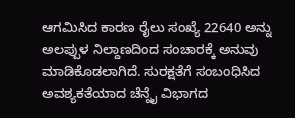ಆಗಮಿಸಿದ ಕಾರಣ ರೈಲು ಸಂಖ್ಯೆ 22640 ಅನ್ನು ಅಲಪ್ಪುಳ ನಿಲ್ದಾಣದಿಂದ ಸಂಚಾರಕ್ಕೆ ಅನುವು ಮಾಡಿಕೊಡಲಾಗಿದೆ. ಸುರಕ್ಷತೆಗೆ ಸಂಬಂಧಿಸಿದ ಅವಶ್ಯಕತೆಯಾದ ಚೆನ್ನೈ ವಿಭಾಗದ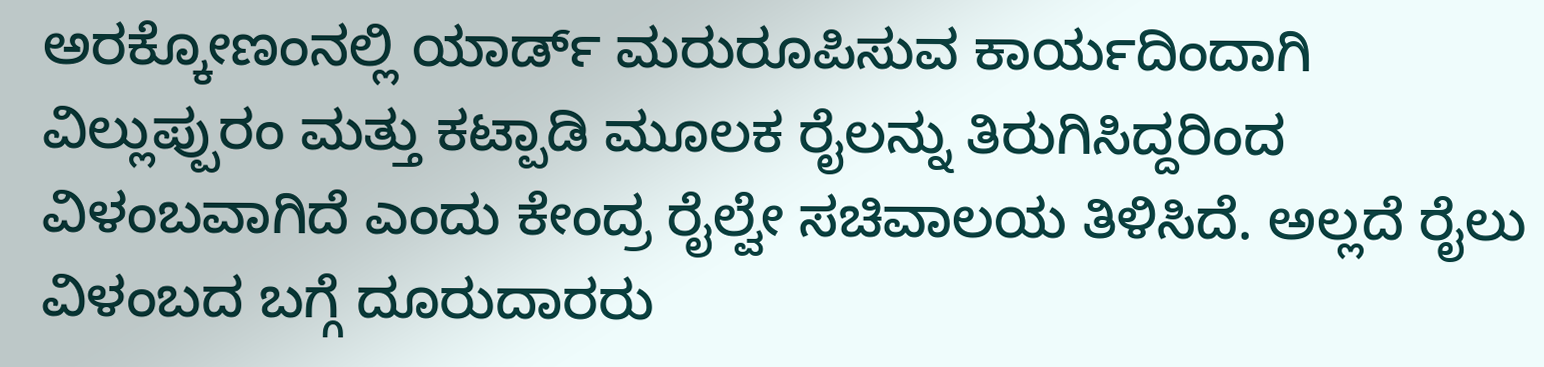ಅರಕ್ಕೋಣಂನಲ್ಲಿ ಯಾರ್ಡ್ ಮರುರೂಪಿಸುವ ಕಾರ್ಯದಿಂದಾಗಿ ವಿಲ್ಲುಪ್ಪುರಂ ಮತ್ತು ಕಟ್ಪಾಡಿ ಮೂಲಕ ರೈಲನ್ನು ತಿರುಗಿಸಿದ್ದರಿಂದ ವಿಳಂಬವಾಗಿದೆ ಎಂದು ಕೇಂದ್ರ ರೈಲ್ವೇ ಸಚಿವಾಲಯ ತಿಳಿಸಿದೆ. ಅಲ್ಲದೆ ರೈಲು ವಿಳಂಬದ ಬಗ್ಗೆ ದೂರುದಾರರು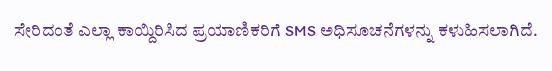ಸೇರಿದಂತೆ ಎಲ್ಲಾ ಕಾಯ್ದಿರಿಸಿದ ಪ್ರಯಾಣಿಕರಿಗೆ SMS ಅಧಿಸೂಚನೆಗಳನ್ನು ಕಳುಹಿಸಲಾಗಿದೆ.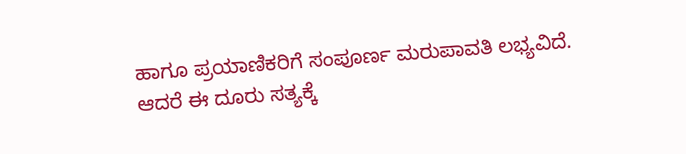ಹಾಗೂ ಪ್ರಯಾಣಿಕರಿಗೆ ಸಂಪೂರ್ಣ ಮರುಪಾವತಿ ಲಭ್ಯವಿದೆ. ಆದರೆ ಈ ದೂರು ಸತ್ಯಕ್ಕೆ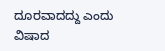ದೂರವಾದದ್ದು ಎಂದು ವಿಷಾದ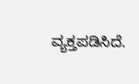ವ್ಯಕ್ತಪಡಿಸಿದೆ.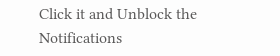Click it and Unblock the Notifications